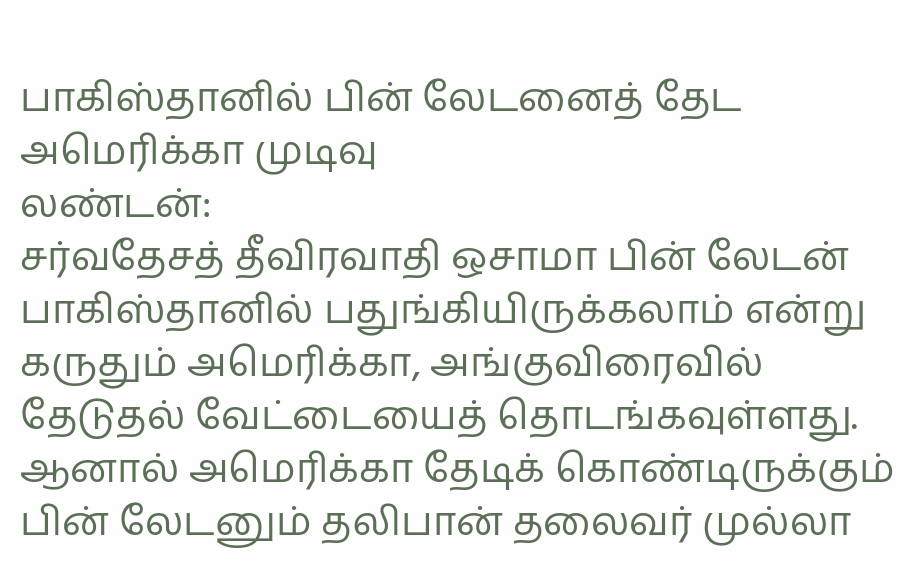பாகிஸ்தானில் பின் லேடனைத் தேட அமெரிக்கா முடிவு
லண்டன்:
சர்வதேசத் தீவிரவாதி ஒசாமா பின் லேடன் பாகிஸ்தானில் பதுங்கியிருக்கலாம் என்று கருதும் அமெரிக்கா, அங்குவிரைவில் தேடுதல் வேட்டையைத் தொடங்கவுள்ளது.
ஆனால் அமெரிக்கா தேடிக் கொண்டிருக்கும் பின் லேடனும் தலிபான் தலைவர் முல்லா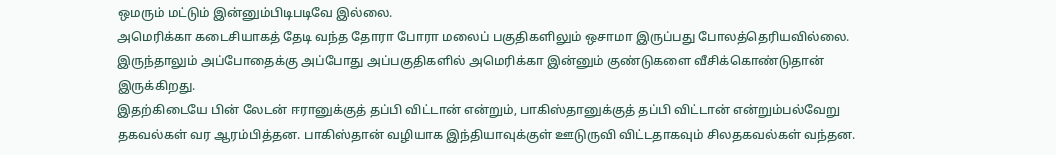ஒமரும் மட்டும் இன்னும்பிடிபடிவே இல்லை.
அமெரிக்கா கடைசியாகத் தேடி வந்த தோரா போரா மலைப் பகுதிகளிலும் ஒசாமா இருப்பது போலத்தெரியவில்லை. இருந்தாலும் அப்போதைக்கு அப்போது அப்பகுதிகளில் அமெரிக்கா இன்னும் குண்டுகளை வீசிக்கொண்டுதான் இருக்கிறது.
இதற்கிடையே பின் லேடன் ஈரானுக்குத் தப்பி விட்டான் என்றும், பாகிஸ்தானுக்குத் தப்பி விட்டான் என்றும்பல்வேறு தகவல்கள் வர ஆரம்பித்தன. பாகிஸ்தான் வழியாக இந்தியாவுக்குள் ஊடுருவி விட்டதாகவும் சிலதகவல்கள் வந்தன.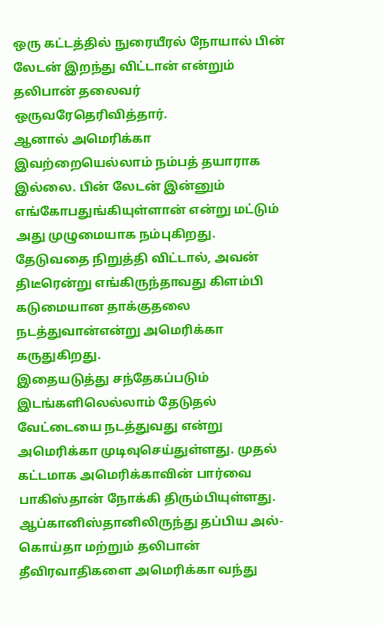ஒரு கட்டத்தில் நுரையீரல் நோயால் பின் லேடன் இறந்து விட்டான் என்றும் தலிபான் தலைவர் ஒருவரேதெரிவித்தார்.
ஆனால் அமெரிக்கா இவற்றையெல்லாம் நம்பத் தயாராக இல்லை. பின் லேடன் இன்னும் எங்கோபதுங்கியுள்ளான் என்று மட்டும் அது முழுமையாக நம்புகிறது.
தேடுவதை நிறுத்தி விட்டால், அவன் திடீரென்று எங்கிருந்தாவது கிளம்பி கடுமையான தாக்குதலை நடத்துவான்என்று அமெரிக்கா கருதுகிறது.
இதையடுத்து சந்தேகப்படும் இடங்களிலெல்லாம் தேடுதல் வேட்டையை நடத்துவது என்று அமெரிக்கா முடிவுசெய்துள்ளது. முதல் கட்டமாக அமெரிக்காவின் பார்வை பாகிஸ்தான் நோக்கி திரும்பியுள்ளது.
ஆப்கானிஸ்தானிலிருந்து தப்பிய அல்-கொய்தா மற்றும் தலிபான் தீவிரவாதிகளை அமெரிக்கா வந்து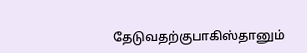தேடுவதற்குபாகிஸ்தானும்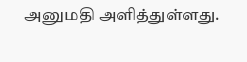அனுமதி அளித்துள்ளது.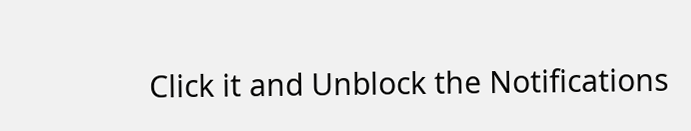Click it and Unblock the Notifications